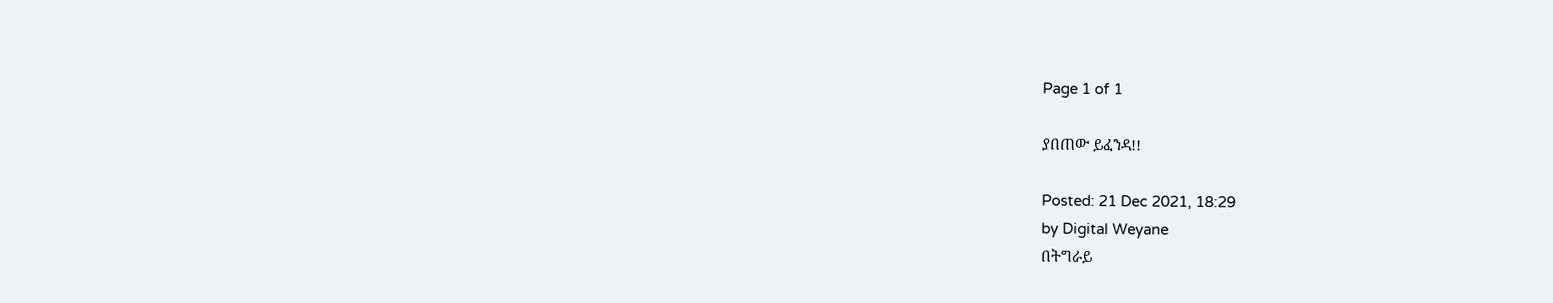Page 1 of 1

ያበጠው ይፈንዳ!!

Posted: 21 Dec 2021, 18:29
by Digital Weyane
በትግራይ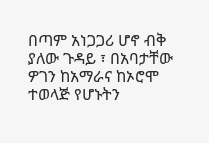በጣም አነጋጋሪ ሆኖ ብቅ ያለው ጉዳይ ፣ በአባታቸው ዎገን ከአማራና ከኦሮሞ ተወላጅ የሆኑትን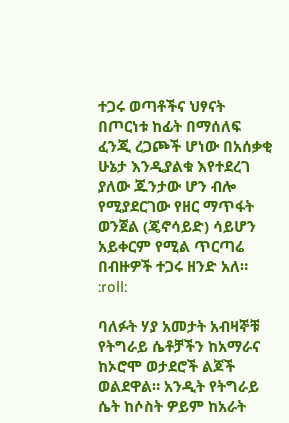ተጋሩ ወጣቶችና ህፃናት በጦርነቱ ከፊት በማሰለፍ ፈንጂ ረጋጮች ሆነው በአሰቃቂ ሁኔታ እንዲያልቁ እየተደረገ ያለው ጁንታው ሆን ብሎ የሚያደርገው የዘር ማጥፋት ወንጀል (ጄኖሳይድ) ሳይሆን አይቀርም የሚል ጥርጣሬ በብዙዎች ተጋሩ ዘንድ አለ። :roll:

ባለፉት ሃያ አመታት አብዛኞቹ የትግራይ ሴቶቻችን ከአማራና ከኦሮሞ ወታደሮች ልጆች ወልደዋል። አንዲት የትግራይ ሴት ከሶስት ዎይም ከአራት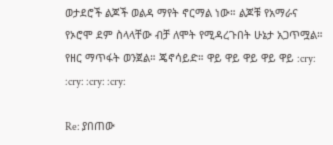ወታደሮች ልጆች ወልዳ ማየት ኖርማል ነው። ልጆቹ የአማራና የኦሮሞ ደም ስላላቸው ብቻ ለሞት የሚዳረጉበት ሁኔታ አጋጥሟል። የዘር ማጥፋት ወንጀል። ጄኖሳይድ። ዋይ ዋይ ዋይ ዋይ ዋይ :cry: :cry: :cry: :cry:

Re: ያበጠው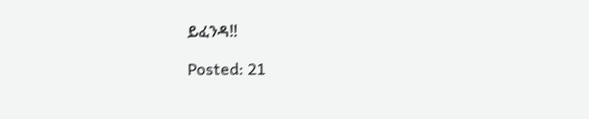ይፈንዳ!!

Posted: 21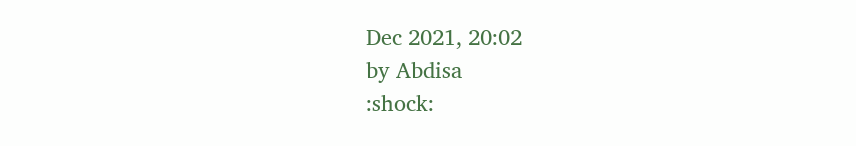Dec 2021, 20:02
by Abdisa
:shock: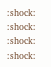:shock: :shock: :shock: :shock: